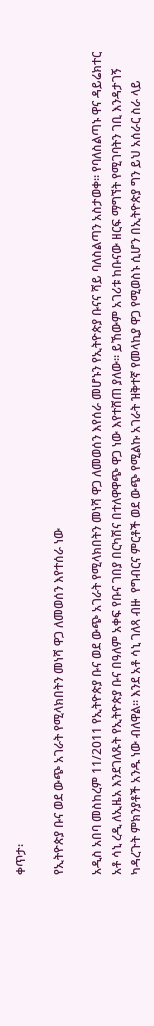ቀጥታ፡

የኢትዮጵያ ቡና ወደ ውጭ አገራት የሚላክበትን መነሻ ዋጋ ለመወሰን እየተሰራ ነው

አዲስ አበባ መስከረም 11/2011 የኢትዮጵያ ቡና ወደ ውጭ አገራት የሚላክበትን መነሻ ዋጋ ለመወሰን እየሰራ መሆኑን የኢትዮጵያ ቡናና ሻይ ባለስልጣን አስታወቀ። የባለስልጣኑ ዋና ዳይሬክተር አቶ ሳኒ ረዲ ለኢዜአ እንደገለጹት የኢትዮጵያ ቡና በዓለም አቀፍ የቡና ገበያ በርካሽና በተለዋዋጭ ዋጋ ነው እየተሸጠ ያለው። ይኸውም አገሪቱ ከቡናው ዘርፍ ማግኘት የሚገባትን ገቢ እንዳታገኝ ካዳረጉት ምክንያቶች አንዱ ነው ብለዋል። እንደ አቶ ሳኒ ገለጻ ብዙ  የግብርና ምርቶች ወደ ውጭ የሚልኩ አገራት ዝቅተኛ የመላኪያ ዋጋ የሚወስኑ ሲሆን በኢትዮጵያ ግን ይህ አሰራር ስራ ላይ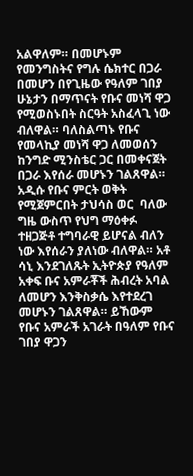አልዋለም። በመሆኑም የመንግስትና የግሉ ሴክተር በጋራ በመሆን በየጊዜው የዓለም ገበያ ሁኔታን በማጥናት የቡና መነሻ ዋጋ የሚወስኑበት ስርዓት አስፈላጊ ነው ብለዋል። ባለስልጣኑ የቡና የመላኪያ መነሻ ዋጋ ለመወሰን ከንግድ ሚንስቴር ጋር በመቀናጀት በጋራ እየሰራ መሆኑን ገልጸዋል። አዲሱ የቡና ምርት ወቅት የሚጀምርበት ታህሳስ ወር  ባለው ግዜ ውስጥ የህግ ማዕቀፉ ተዘጋጅቶ ተግባራዊ ይሆናል ብለን ነው እየሰራን ያለነው ብለዋል። አቶ ሳኒ እንደገለጹት ኢትዮጵያ የዓለም አቀፍ ቡና አምራቾች ሕብረት አባል ለመሆን እንቅስቃሴ እየተደረገ መሆኑን ገልጸዋል። ይኸውም የቡና አምራች አገራት በዓለም የቡና ገበያ ዋጋን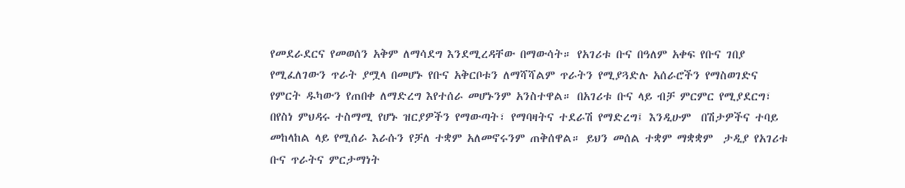የመደራደርና የመወሰን አቅም ለማሳደግ እንደሚረዳቸው በማውሳት። የአገሪቱ ቡና በዓለም አቀፍ የቡና ገበያ የሚፈለገውን ጥራት ያሟላ በመሆኑ የቡና አቅርቦቱን ለማሻሻልም ጥራትን የሚያጓድሉ አሰራሮችን የማስወገድና የምርት ዱካውን የጠበቀ ለማድረግ እየተሰራ መሆኑንም አንስተዋል። በአገሪቱ ቡና ላይ ብቻ ምርምር የሚያደርግ፣ በየስነ ምህዳሩ ተስማሚ የሆኑ ዝርያዎችን የማውጣት፣ የማባዛትና ተደራሽ የማድረግ፤ እንዲሁም  በሽታዎችና ተባይ መከላከል ላይ የሚሰራ እራሱን የቻለ ተቋም አለመኖሩንም ጠቅሰዋል። ይህን መሰል ተቋም ማቋቋም  ታዲያ የአገሪቱ ቡና ጥራትና ምርታማነት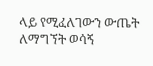ላይ የሚፈለገውን ውጤት ለማግኘት ወሳኝ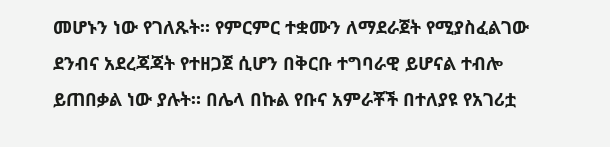መሆኑን ነው የገለጹት። የምርምር ተቋሙን ለማደራጀት የሚያስፈልገው ደንብና አደረጃጃት የተዘጋጀ ሲሆን በቅርቡ ተግባራዊ ይሆናል ተብሎ ይጠበቃል ነው ያሉት። በሌላ በኩል የቡና አምራቾች በተለያዩ የአገሪቷ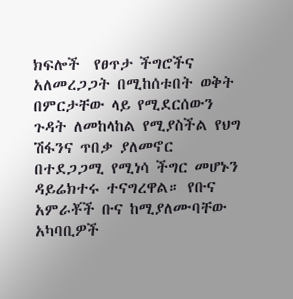ክፍሎች  የፀጥታ ችግሮችና አለመረጋጋት በሚከሰቱበት ወቅት በምርታቸው ላይ የሚደርሰውን ጉዳት ለመከላከል የሚያስችል የህግ ሽፋንና ጥበቃ ያለመኖር በተደጋጋሚ የሚነሳ ችግር መሆኑን ዳይሬክተሩ ተናግረዋል። የቡና አምራቾች ቡና ከሚያለሙባቸው አካባቢዎች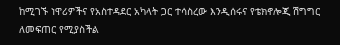ከሚገኙ ነዋሪዎችና የአስተዳደር አካላት ጋር ተሳስረው እንዲሰሩና የቴክኖሎጂ ሽግግር ለመፍጠር የሚያስችል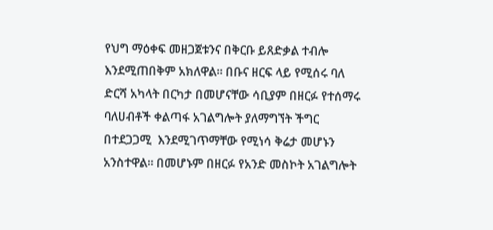የህግ ማዕቀፍ መዘጋጀቱንና በቅርቡ ይጸድቃል ተብሎ እንደሚጠበቅም አክለዋል። በቡና ዘርፍ ላይ የሚሰሩ ባለ ድርሻ አካላት በርካታ በመሆናቸው ሳቢያም በዘርፉ የተሰማሩ ባለሀብቶች ቀልጣፋ አገልግሎት ያለማግኘት ችግር በተደጋጋሚ  እንደሚገጥማቸው የሚነሳ ቅሬታ መሆኑን አንስተዋል። በመሆኑም በዘርፉ የአንድ መስኮት አገልግሎት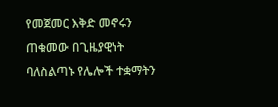የመጀመር እቅድ መኖሩን ጠቁመው በጊዜያዊነት ባለስልጣኑ የሌሎች ተቋማትን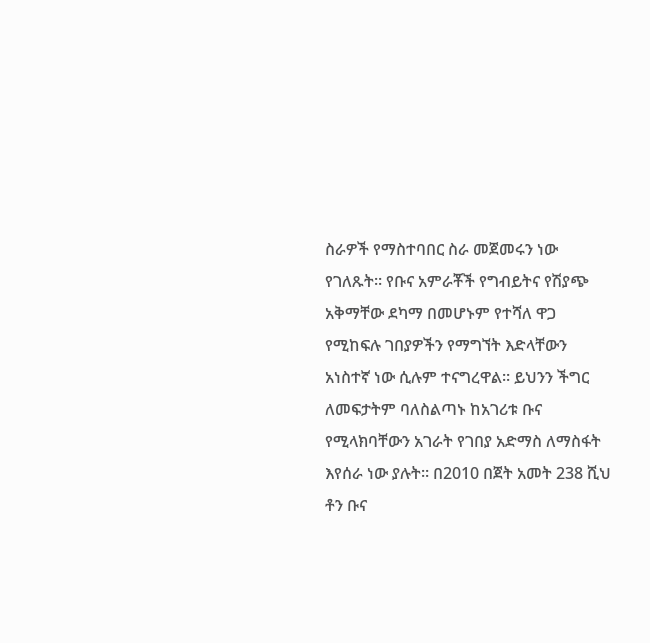ስራዎች የማስተባበር ስራ መጀመሩን ነው የገለጹት። የቡና አምራቾች የግብይትና የሽያጭ አቅማቸው ደካማ በመሆኑም የተሻለ ዋጋ የሚከፍሉ ገበያዎችን የማግኘት እድላቸውን አነስተኛ ነው ሲሉም ተናግረዋል። ይህንን ችግር ለመፍታትም ባለስልጣኑ ከአገሪቱ ቡና የሚላክባቸውን አገራት የገበያ አድማስ ለማስፋት እየሰራ ነው ያሉት። በ2010 በጀት አመት 238 ሺህ ቶን ቡና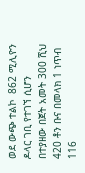ወደ ውጭ ተልኮ  862 ሚሊዮን ዶላር ገቢ የተገኘ ሲሆን  በተያዘው በጀት አመት 300 ሺህ 420 ቶን ቡና በመላክ 1 ነጥብ 116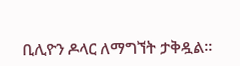ቢሊዮን ዶላር ለማግኘት ታቅዷል።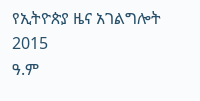የኢትዮጵያ ዜና አገልግሎት
2015
ዓ.ም